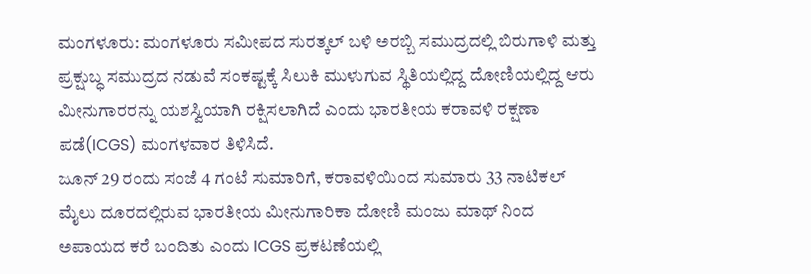ಮಂಗಳೂರು: ಮಂಗಳೂರು ಸಮೀಪದ ಸುರತ್ಕಲ್ ಬಳಿ ಅರಬ್ಬಿ ಸಮುದ್ರದಲ್ಲಿ ಬಿರುಗಾಳಿ ಮತ್ತು ಪ್ರಕ್ಷುಬ್ಧ ಸಮುದ್ರದ ನಡುವೆ ಸಂಕಷ್ಟಕ್ಕೆ ಸಿಲುಕಿ ಮುಳುಗುವ ಸ್ಥಿತಿಯಲ್ಲಿದ್ದ ದೋಣಿಯಲ್ಲಿದ್ದ ಆರು ಮೀನುಗಾರರನ್ನು ಯಶಸ್ವಿಯಾಗಿ ರಕ್ಷಿಸಲಾಗಿದೆ ಎಂದು ಭಾರತೀಯ ಕರಾವಳಿ ರಕ್ಷಣಾ ಪಡೆ(ICGS) ಮಂಗಳವಾರ ತಿಳಿಸಿದೆ.
ಜೂನ್ 29 ರಂದು ಸಂಜೆ 4 ಗಂಟೆ ಸುಮಾರಿಗೆ, ಕರಾವಳಿಯಿಂದ ಸುಮಾರು 33 ನಾಟಿಕಲ್ ಮೈಲು ದೂರದಲ್ಲಿರುವ ಭಾರತೀಯ ಮೀನುಗಾರಿಕಾ ದೋಣಿ ಮಂಜು ಮಾಥ್ ನಿಂದ ಅಪಾಯದ ಕರೆ ಬಂದಿತು ಎಂದು ICGS ಪ್ರಕಟಣೆಯಲ್ಲಿ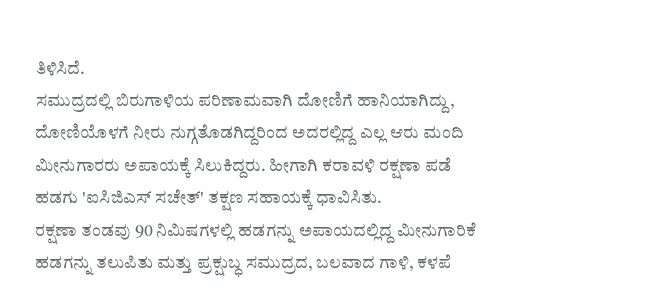ತಿಳಿಸಿದೆ.
ಸಮುದ್ರದಲ್ಲಿ ಬಿರುಗಾಳಿಯ ಪರಿಣಾಮವಾಗಿ ದೋಣಿಗೆ ಹಾನಿಯಾಗಿದ್ದು, ದೋಣಿಯೊಳಗೆ ನೀರು ನುಗ್ಗತೊಡಗಿದ್ದರಿಂದ ಅದರಲ್ಲಿದ್ದ ಎಲ್ಲ ಆರು ಮಂದಿ ಮೀನುಗಾರರು ಅಪಾಯಕ್ಕೆ ಸಿಲುಕಿದ್ದರು. ಹೀಗಾಗಿ ಕರಾವಳಿ ರಕ್ಷಣಾ ಪಡೆ ಹಡಗು 'ಐಸಿಜಿಎಸ್ ಸಚೇತ್' ತಕ್ಷಣ ಸಹಾಯಕ್ಕೆ ಧಾವಿಸಿತು.
ರಕ್ಷಣಾ ತಂಡವು 90 ನಿಮಿಷಗಳಲ್ಲಿ ಹಡಗನ್ನು ಅಪಾಯದಲ್ಲಿದ್ದ ಮೀನುಗಾರಿಕೆ ಹಡಗನ್ನು ತಲುಪಿತು ಮತ್ತು ಪ್ರಕ್ಷುಬ್ಧ ಸಮುದ್ರದ, ಬಲವಾದ ಗಾಳಿ, ಕಳಪೆ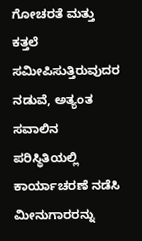ಗೋಚರತೆ ಮತ್ತು ಕತ್ತಲೆ ಸಮೀಪಿಸುತ್ತಿರುವುದರ ನಡುವೆ, ಅತ್ಯಂತ ಸವಾಲಿನ ಪರಿಸ್ಥಿತಿಯಲ್ಲಿ ಕಾರ್ಯಾಚರಣೆ ನಡೆಸಿ ಮೀನುಗಾರರನ್ನು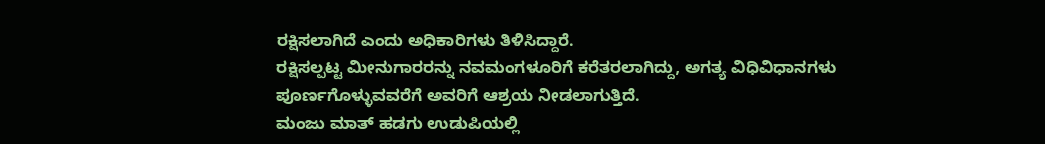ರಕ್ಷಿಸಲಾಗಿದೆ ಎಂದು ಅಧಿಕಾರಿಗಳು ತಿಳಿಸಿದ್ದಾರೆ.
ರಕ್ಷಿಸಲ್ಪಟ್ಟ ಮೀನುಗಾರರನ್ನು ನವಮಂಗಳೂರಿಗೆ ಕರೆತರಲಾಗಿದ್ದು, ಅಗತ್ಯ ವಿಧಿವಿಧಾನಗಳು ಪೂರ್ಣಗೊಳ್ಳುವವರೆಗೆ ಅವರಿಗೆ ಆಶ್ರಯ ನೀಡಲಾಗುತ್ತಿದೆ.
ಮಂಜು ಮಾತ್ ಹಡಗು ಉಡುಪಿಯಲ್ಲಿ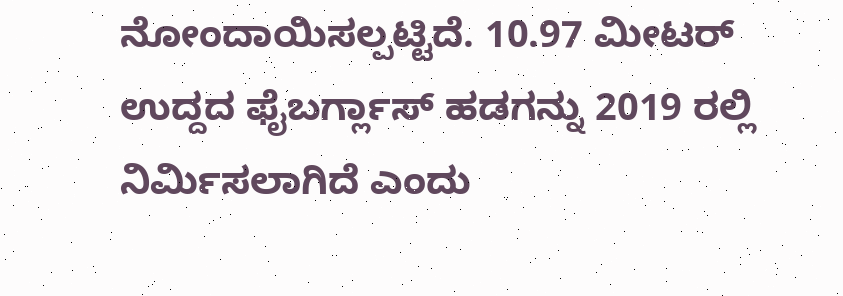ನೋಂದಾಯಿಸಲ್ಪಟ್ಟಿದೆ. 10.97 ಮೀಟರ್ ಉದ್ದದ ಫೈಬರ್ಗ್ಲಾಸ್ ಹಡಗನ್ನು 2019 ರಲ್ಲಿ ನಿರ್ಮಿಸಲಾಗಿದೆ ಎಂದು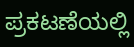ಪ್ರಕಟಣೆಯಲ್ಲಿ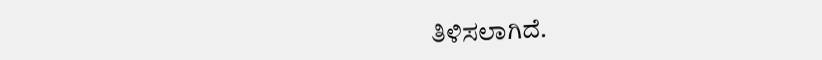ತಿಳಿಸಲಾಗಿದೆ.